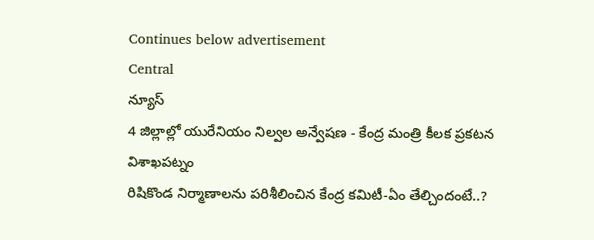Continues below advertisement
Central
న్యూస్
4 జిల్లాల్లో యురేనియం నిల్వల అన్వేషణ - కేంద్ర మంత్రి కీలక ప్రకటన
విశాఖపట్నం
రిషికొండ నిర్మాణాలను పరిశీలించిన కేంద్ర కమిటీ-ఏం తేల్చిందంటే..?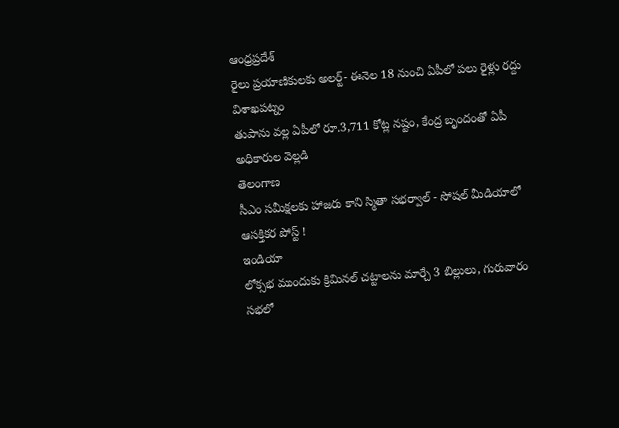ఆంధ్రప్రదేశ్
రైలు ప్రయాణికులకు అలర్ట్- ఈనెల 18 నుంచి ఏపీలో పలు రైళ్లు రద్దు
విశాఖపట్నం
తుపాను వల్ల ఏపీలో రూ.3,711 కోట్ల నష్టం, కేంద్ర బృందంతో ఏపీ అధికారుల వెల్లడి
తెలంగాణ
సీఎం సమీక్షలకు హాజరు కాని స్మితా సభర్వాల్ - సోషల్ మీడియాలో ఆసక్తికర పోస్ట్ !
ఇండియా
లోక్సభ ముందుకు క్రిమినల్ చట్టాలను మార్చే 3 బిల్లులు, గురువారం సభలో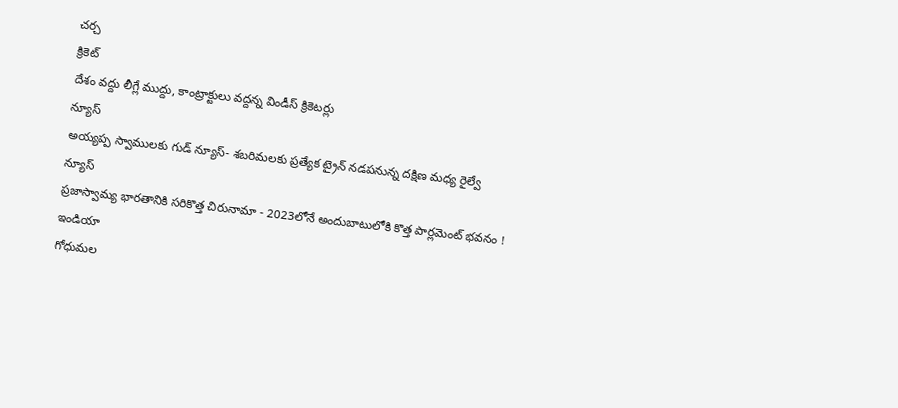చర్చ
క్రికెట్
దేశం వద్దు లీగ్లే ముద్దు, కాంట్రాక్టులు వద్దన్న విండీస్ క్రికెటర్లు
న్యూస్
అయ్యప్ప స్వాములకు గుడ్ న్యూస్- శబరిమలకు ప్రత్యేక ట్రైన్ నడపనున్న దక్షిణ మధ్య రైల్వే
న్యూస్
ప్రజాస్వామ్య భారతానికి సరికొత్త చిరునామా - 2023లోనే అందుబాటులోకి కొత్త పార్లమెంట్ భవనం !
ఇండియా
గోధుమల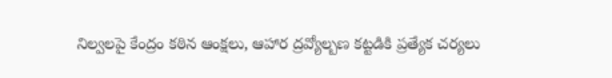నిల్వలపై కేంద్రం కఠిన ఆంక్షలు, ఆహార ద్రవ్యోల్బణ కట్టడికి ప్రత్యేక చర్యలు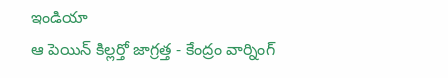ఇండియా
ఆ పెయిన్ కిల్లర్తో జాగ్రత్త - కేంద్రం వార్నింగ్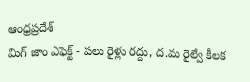ఆంధ్రప్రదేశ్
మిగ్ జాం ఎఫెక్ట్ - పలు రైళ్లు రద్దు, ద.మ రైల్వే కీలక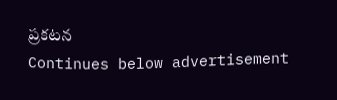ప్రకటన
Continues below advertisement